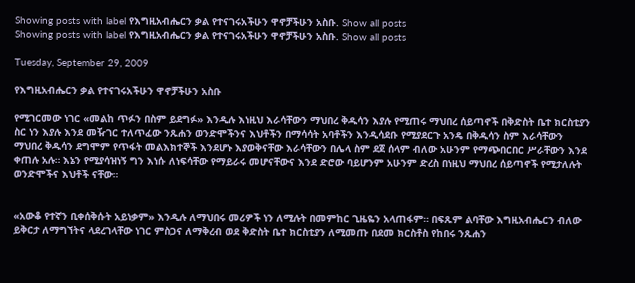Showing posts with label የእግዚአብሔርን ቃል የተናገሩአችሁን ዋኖቻችሁን አስቡ. Show all posts
Showing posts with label የእግዚአብሔርን ቃል የተናገሩአችሁን ዋኖቻችሁን አስቡ. Show all posts

Tuesday, September 29, 2009

የእግዚአብሔርን ቃል የተናገሩአችሁን ዋኖቻችሁን አስቡ

የሚገርመው ነገር «መልከ ጥፉን በስም ይደግፉ» እንዲሉ እነዚህ እራሳቸውን ማህበረ ቅዱሳን እያሉ የሚጠሩ ማህበረ ሰይጣኖች በቅድስት ቤተ ክርስቲያን ስር ነን እያሉ እንደ መዥገር ተለጥፈው ንጹሐን ወንድሞችንና እህቶችን በማሳሳት አባቶችን እንዲሳደቡ የሚያደርጉ አንዴ በቅዱሳን ስም እራሳቸውን ማህበረ ቅዱሳን ደግሞም የጥፋት መልእክተኞች እንደሆኑ እያወቅናቸው እራሳቸውን በሌላ ስም ደጀ ሰላም ብለው አሁንም የማጭበርበር ሥራቸውን እንደ ቀጠሉ አሉ። እኔን የሚያሳዝነኝ ግን እነሱ ለነፍሳቸው የማይራሩ መሆናቸውና እንደ ድሮው ባይሆንም አሁንም ድረስ በነዚህ ማህበረ ሰይጣኖች የሚታለሉት ወንድሞችና እህቶች ናቸው።


«አውቆ የተኛን ቢቀሰቅሱት አይነቃም» እንዲሉ ለማህበሩ መሪዎች ነን ለሚሉት በመምከር ጊዜዬን አላጠፋም። በፍጹም ልባቸው እግዚአብሔርን ብለው ይቅርታ ለማግኘትና ላደረገላቸው ነገር ምስጋና ለማቅረብ ወደ ቅድስት ቤተ ክርስቲያን ለሚመጡ በደመ ክርስቶስ የከበሩ ንጹሐን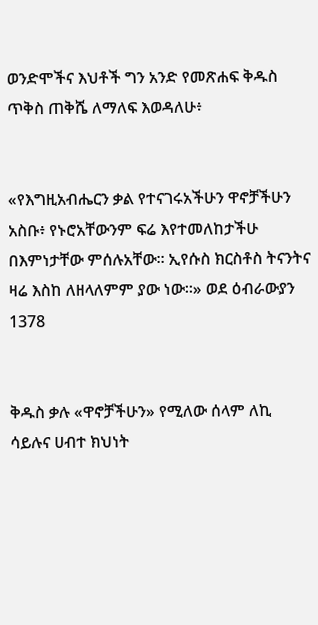ወንድሞችና እህቶች ግን አንድ የመጽሐፍ ቅዱስ ጥቅስ ጠቅሼ ለማለፍ እወዳለሁ፥


«የእግዚአብሔርን ቃል የተናገሩአችሁን ዋኖቻችሁን አስቡ፥ የኑሮአቸውንም ፍሬ እየተመለከታችሁ በእምነታቸው ምሰሉአቸው። ኢየሱስ ክርስቶስ ትናንትና ዛሬ እስከ ለዘላለምም ያው ነው።» ወደ ዕብራውያን 1378


ቅዱስ ቃሉ «ዋኖቻችሁን» የሚለው ሰላም ለኪ ሳይሉና ሀብተ ክህነት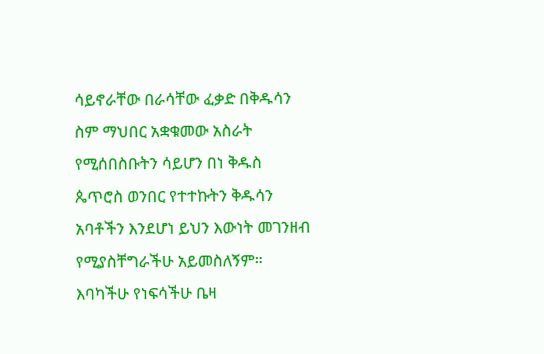ሳይኖራቸው በራሳቸው ፈቃድ በቅዱሳን ስም ማህበር አቋቁመው አስራት የሚሰበስቡትን ሳይሆን በነ ቅዱስ ጴጥሮስ ወንበር የተተኩትን ቅዱሳን አባቶችን እንደሆነ ይህን እውነት መገንዘብ የሚያስቸግራችሁ አይመስለኝም። እባካችሁ የነፍሳችሁ ቤዛ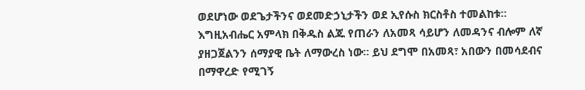ወደሆነው ወደጌታችንና ወደመድኃኒታችን ወደ ኢየሱስ ክርስቶስ ተመልከቱ። እግዚአብሔር አምላክ በቅዱስ ልጁ የጠራን ለአመጻ ሳይሆን ለመዳንና ብሎም ለኛ ያዘጋጀልንን ሰማያዊ ቤት ለማውረስ ነው። ይህ ደግሞ በአመጻ፣ አበውን በመሳደብና በማዋረድ የሚገኝ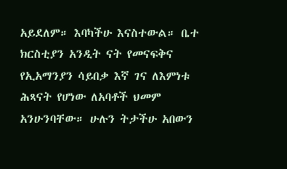አይደለም። እባካችሁ እናስተውል። ቤተ ክርስቲያን አንዲት ናት የመናፍቅና የኢአማንያን ሳይበቃ እኛ ገና ለእምነቱ ሕጻናት የሆነው ለአባቶች ህመም አንሁንባቸው። ሁሉን ትታችሁ አበውን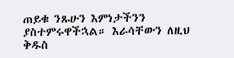ጠይቁ ንጹሁን እምነታችንን ያስተምሩዋችኋል። እራሳቸውን ለዚህ ቅዱስ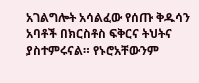አገልግሎት አሳልፈው የሰጡ ቅዱሳን አባቶች በክርስቶስ ፍቅርና ትህትና ያስተምሩናል። የኑሮአቸውንም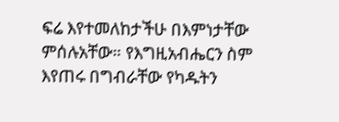ፍሬ እየተመለከታችሁ በእምነታቸው ምሰሉአቸው። የእግዚአብሔርን ስም እየጠሩ በግብራቸው የካዱትን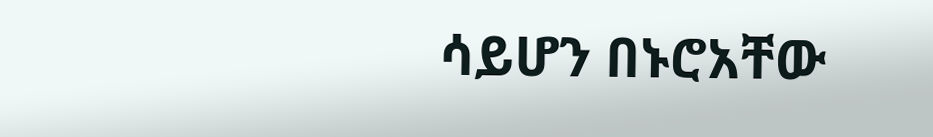ሳይሆን በኑሮአቸው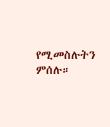የሚመስሉትን ምሰሉ።